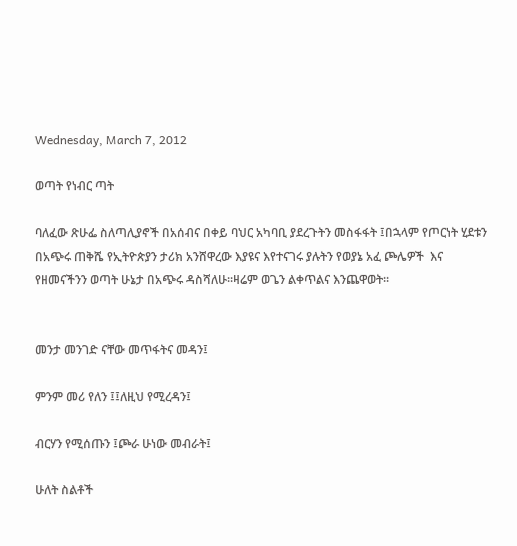Wednesday, March 7, 2012

ወጣት የነብር ጣት

ባለፈው ጽሁፌ ስለጣሊያኖች በአሰብና በቀይ ባህር አካባቢ ያደረጉትን መስፋፋት ፤በኋላም የጦርነት ሂደቱን በአጭሩ ጠቅሼ የኢትዮጵያን ታሪክ አንሸዋረው እያዩና እየተናገሩ ያሉትን የወያኔ አፈ ጮሌዎች  እና የዘመናችንን ወጣት ሁኔታ በአጭሩ ዳስሻለሁ፡፡ዛሬም ወጌን ልቀጥልና እንጨዋወት፡፡


መንታ መንገድ ናቸው መጥፋትና መዳን፤

ምንም መሪ የለን ፤፤ለዚህ የሚረዳን፤

ብርሃን የሚሰጡን ፤ጮራ ሁነው መብራት፤

ሁለት ስልቶች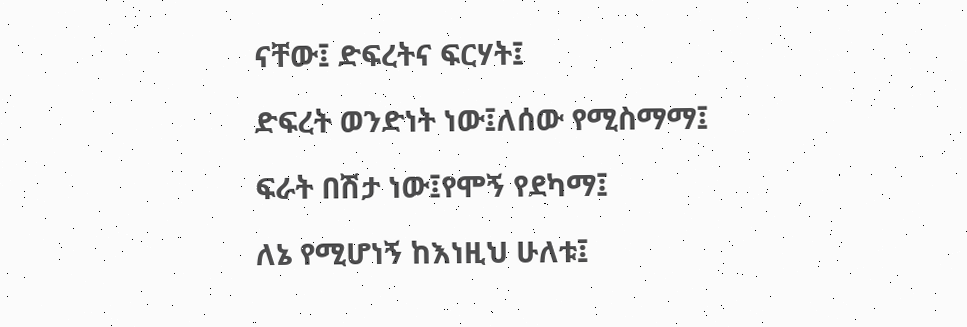ናቸው፤ ድፍረትና ፍርሃት፤

ድፍረት ወንድነት ነው፤ለሰው የሚስማማ፤

ፍራት በሽታ ነው፤የሞኝ የደካማ፤

ለኔ የሚሆነኝ ከእነዚህ ሁለቱ፤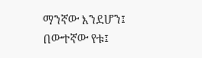ማንኛው እንደሆን፤ በውተኛው የቱ፤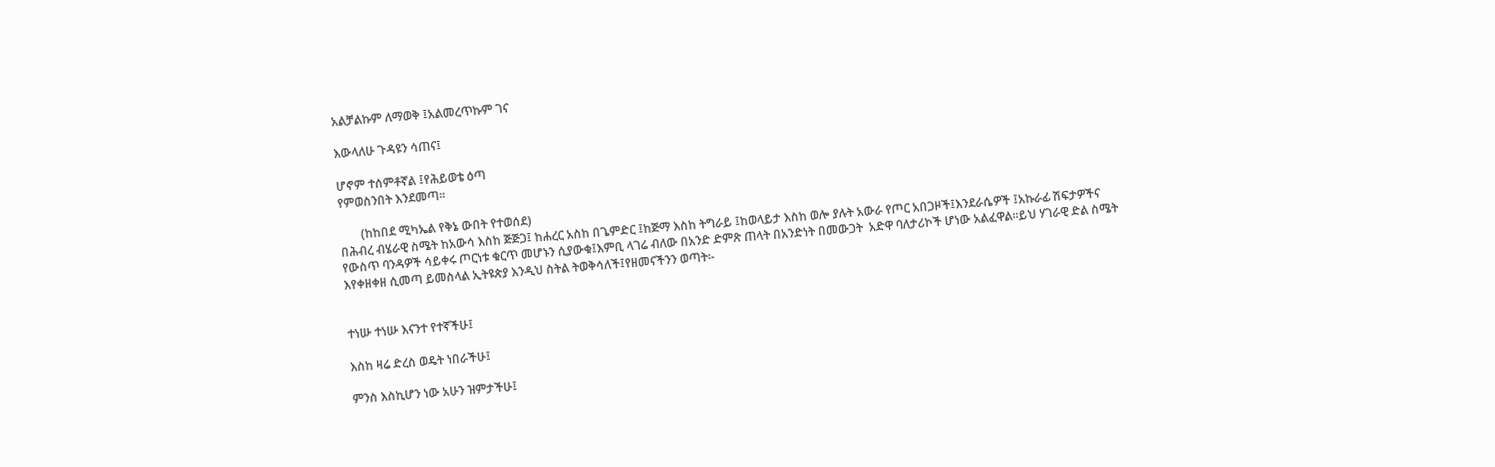አልቻልኩም ለማወቅ ፤አልመረጥኩም ገና

እውላለሁ ጉዳዩን ሳጠና፤

ሆኖም ተሰምቶኛል ፤የሕይወቴ ዕጣ
የምወስንበት እንደመጣ፡፡

       (ከከበደ ሚካኤል የቅኔ ውበት የተወሰደ)
በሕብረ ብሄራዊ ስሜት ከአውሳ እስከ ጅጅጋ፤ ከሐረር አስከ በጌምድር ፤ከጅማ እስከ ትግራይ ፤ከወላይታ እስከ ወሎ ያሉት አውራ የጦር አበጋዞች፤እንደራሴዎች ፤አኩራፊ ሽፍታዎችና የውስጥ ባንዳዎች ሳይቀሩ ጦርነቱ ቁርጥ መሆኑን ሲያውቁ፤እምቢ ላገሬ ብለው በአንድ ድምጽ ጠላት በአንድነት በመውጋት  አድዋ ባለታሪኮች ሆነው አልፈዋል፡፡ይህ ሃገራዊ ድል ስሜት እየቀዘቀዘ ሲመጣ ይመስላል ኢትዩጵያ እንዲህ ስትል ትወቅሳለች፤የዘመናችንን ወጣት፡-


ተነሡ ተነሡ እናንተ የተኛችሁ፤

እስከ ዛሬ ድረስ ወዴት ነበራችሁ፤

ምንስ እስኪሆን ነው አሁን ዝምታችሁ፤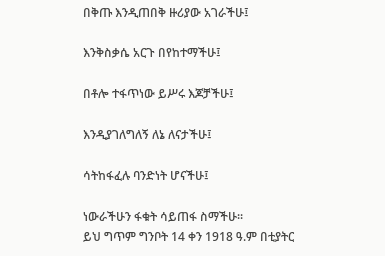በቅጡ እንዲጠበቅ ዙሪያው አገራችሁ፤

እንቅስቃሴ አርጉ በየከተማችሁ፤

በቶሎ ተፋጥነው ይሥሩ እጆቻችሁ፤

እንዲያገለግለኝ ለኔ ለናታችሁ፤

ሳትከፋፈሉ ባንድነት ሆናችሁ፤

ነውራችሁን ፋቁት ሳይጠፋ ስማችሁ፡፡
ይህ ግጥም ግንቦት 14 ቀን 1918 ዓ.ም በቲያትር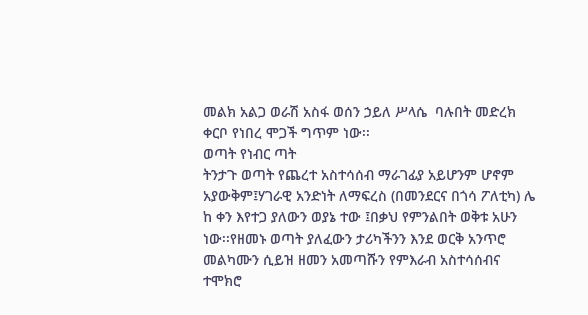መልክ አልጋ ወራሽ አስፋ ወሰን ኃይለ ሥላሴ  ባሉበት መድረክ ቀርቦ የነበረ ሞጋች ግጥም ነው፡፡
ወጣት የነብር ጣት
ትንታጉ ወጣት የጨረተ አስተሳሰብ ማራገፊያ አይሆንም ሆኖም አያውቅም፤ሃገራዊ አንድነት ለማፍረስ (በመንደርና በጎሳ ፖለቲካ) ሌ
ከ ቀን እየተጋ ያለውን ወያኔ ተው ፤በቃህ የምንልበት ወቅቱ አሁን ነው፡፡የዘመኑ ወጣት ያለፈውን ታሪካችንን እንደ ወርቅ አንጥሮ መልካሙን ሲይዝ ዘመን አመጣሹን የምእራብ አስተሳሰብና ተሞክሮ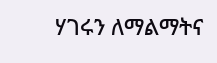ሃገሩን ለማልማትና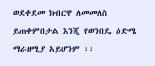ወደቀደመ ክብርዋ ለመመለስ ይጠቀምበታል እንጂ የወንበዴ ዕድሜ ማራዘሚያ አይሆንም ፡፡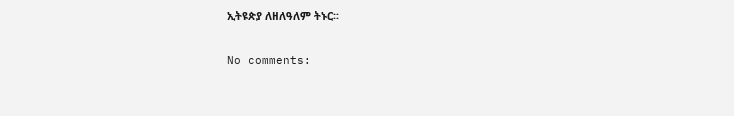ኢትዩጵያ ለዘለዓለም ትኑር፡፡

No comments: